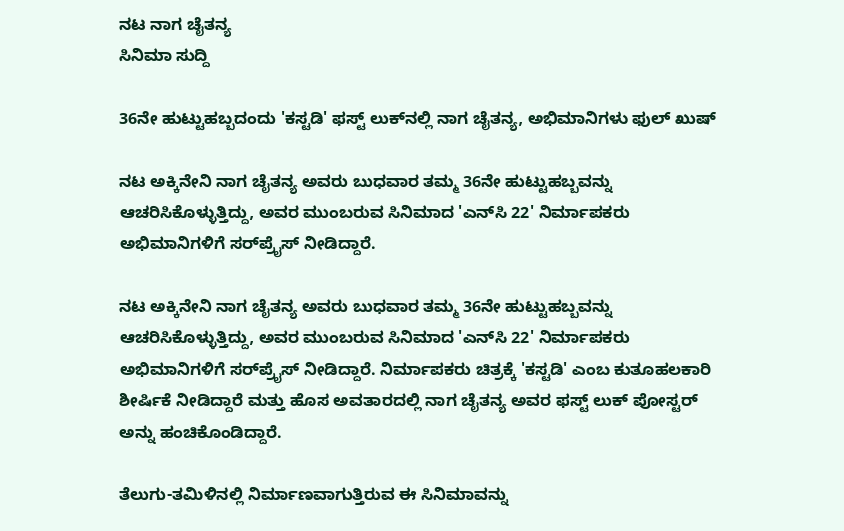ನಟ ನಾಗ ಚೈತನ್ಯ
ಸಿನಿಮಾ ಸುದ್ದಿ

36ನೇ ಹುಟ್ಟುಹಬ್ಬದಂದು 'ಕಸ್ಟಡಿ' ಫಸ್ಟ್ ಲುಕ್‌ನಲ್ಲಿ ನಾಗ ಚೈತನ್ಯ, ಅಭಿಮಾನಿಗಳು ಫುಲ್ ಖುಷ್

ನಟ ಅಕ್ಕಿನೇನಿ ನಾಗ ಚೈತನ್ಯ ಅವರು ಬುಧವಾರ ತಮ್ಮ 36ನೇ ಹುಟ್ಟುಹಬ್ಬವನ್ನು ಆಚರಿಸಿಕೊಳ್ಳುತ್ತಿದ್ದು, ಅವರ ಮುಂಬರುವ ಸಿನಿಮಾದ 'ಎನ್‌ಸಿ 22' ನಿರ್ಮಾಪಕರು ಅಭಿಮಾನಿಗಳಿಗೆ ಸರ್‌ಪ್ರೈಸ್‌ ನೀಡಿದ್ದಾರೆ.

ನಟ ಅಕ್ಕಿನೇನಿ ನಾಗ ಚೈತನ್ಯ ಅವರು ಬುಧವಾರ ತಮ್ಮ 36ನೇ ಹುಟ್ಟುಹಬ್ಬವನ್ನು ಆಚರಿಸಿಕೊಳ್ಳುತ್ತಿದ್ದು, ಅವರ ಮುಂಬರುವ ಸಿನಿಮಾದ 'ಎನ್‌ಸಿ 22' ನಿರ್ಮಾಪಕರು ಅಭಿಮಾನಿಗಳಿಗೆ ಸರ್‌ಪ್ರೈಸ್‌ ನೀಡಿದ್ದಾರೆ. ನಿರ್ಮಾಪಕರು ಚಿತ್ರಕ್ಕೆ 'ಕಸ್ಟಡಿ' ಎಂಬ ಕುತೂಹಲಕಾರಿ ಶೀರ್ಷಿಕೆ ನೀಡಿದ್ದಾರೆ ಮತ್ತು ಹೊಸ ಅವತಾರದಲ್ಲಿ ನಾಗ ಚೈತನ್ಯ ಅವರ ಫಸ್ಟ್ ಲುಕ್ ಪೋಸ್ಟರ್ ಅನ್ನು ಹಂಚಿಕೊಂಡಿದ್ದಾರೆ.

ತೆಲುಗು-ತಮಿಳಿನಲ್ಲಿ ನಿರ್ಮಾಣವಾಗುತ್ತಿರುವ ಈ ಸಿನಿಮಾವನ್ನು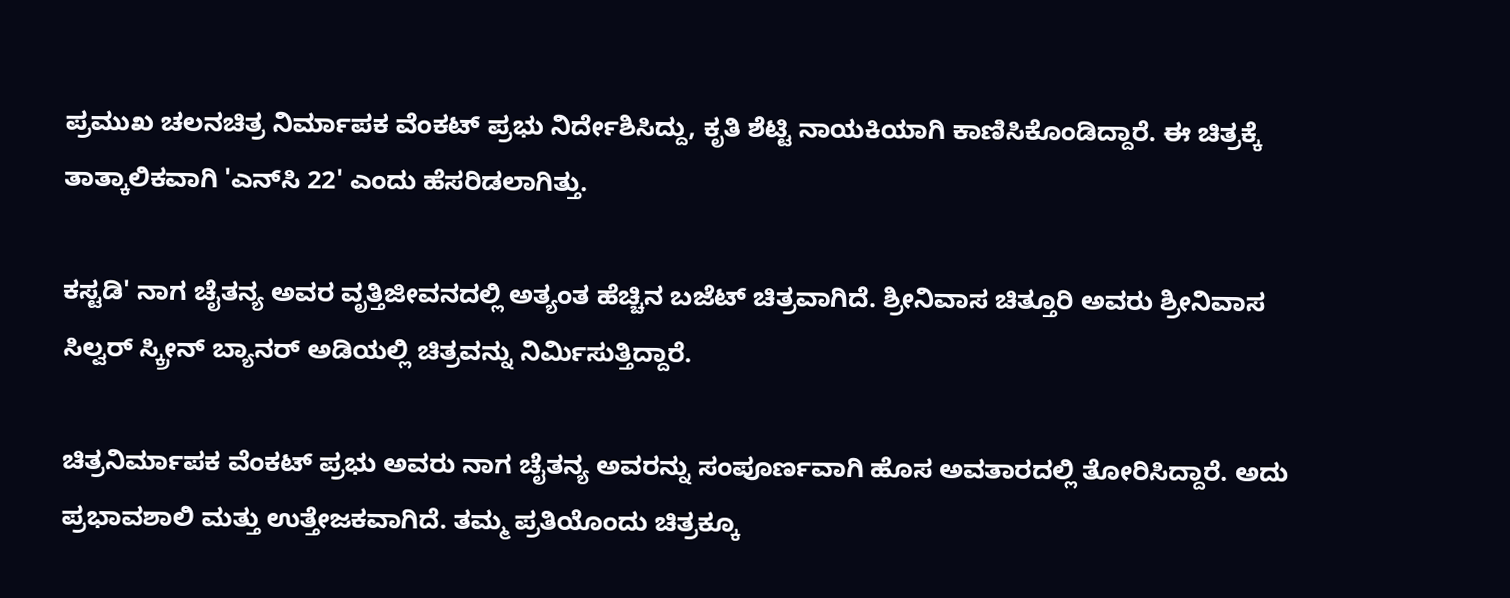ಪ್ರಮುಖ ಚಲನಚಿತ್ರ ನಿರ್ಮಾಪಕ ವೆಂಕಟ್ ಪ್ರಭು ನಿರ್ದೇಶಿಸಿದ್ದು, ಕೃತಿ ಶೆಟ್ಟಿ ನಾಯಕಿಯಾಗಿ ಕಾಣಿಸಿಕೊಂಡಿದ್ದಾರೆ. ಈ ಚಿತ್ರಕ್ಕೆ ತಾತ್ಕಾಲಿಕವಾಗಿ 'ಎನ್‌ಸಿ 22' ಎಂದು ಹೆಸರಿಡಲಾಗಿತ್ತು.

ಕಸ್ಟಡಿ' ನಾಗ ಚೈತನ್ಯ ಅವರ ವೃತ್ತಿಜೀವನದಲ್ಲಿ ಅತ್ಯಂತ ಹೆಚ್ಚಿನ ಬಜೆಟ್ ಚಿತ್ರವಾಗಿದೆ. ಶ್ರೀನಿವಾಸ ಚಿತ್ತೂರಿ ಅವರು ಶ್ರೀನಿವಾಸ ಸಿಲ್ವರ್ ಸ್ಕ್ರೀನ್ ಬ್ಯಾನರ್ ಅಡಿಯಲ್ಲಿ ಚಿತ್ರವನ್ನು ನಿರ್ಮಿಸುತ್ತಿದ್ದಾರೆ.

ಚಿತ್ರನಿರ್ಮಾಪಕ ವೆಂಕಟ್ ಪ್ರಭು ಅವರು ನಾಗ ಚೈತನ್ಯ ಅವರನ್ನು ಸಂಪೂರ್ಣವಾಗಿ ಹೊಸ ಅವತಾರದಲ್ಲಿ ತೋರಿಸಿದ್ದಾರೆ. ಅದು ಪ್ರಭಾವಶಾಲಿ ಮತ್ತು ಉತ್ತೇಜಕವಾಗಿದೆ. ತಮ್ಮ ಪ್ರತಿಯೊಂದು ಚಿತ್ರಕ್ಕೂ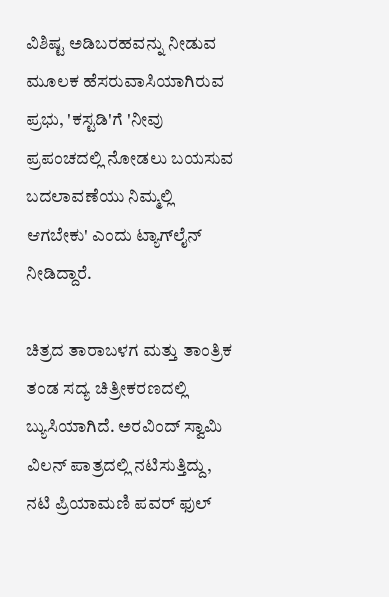ವಿಶಿಷ್ಟ ಅಡಿಬರಹವನ್ನು ನೀಡುವ ಮೂಲಕ ಹೆಸರುವಾಸಿಯಾಗಿರುವ ಪ್ರಭು, 'ಕಸ್ಟಡಿ'ಗೆ 'ನೀವು ಪ್ರಪಂಚದಲ್ಲಿ ನೋಡಲು ಬಯಸುವ ಬದಲಾವಣೆಯು ನಿಮ್ಮಲ್ಲಿ ಆಗಬೇಕು' ಎಂದು ಟ್ಯಾಗ್‌ಲೈನ್ ನೀಡಿದ್ದಾರೆ.

ಚಿತ್ರದ ತಾರಾಬಳಗ ಮತ್ತು ತಾಂತ್ರಿಕ ತಂಡ ಸದ್ಯ ಚಿತ್ರೀಕರಣದಲ್ಲಿ ಬ್ಯುಸಿಯಾಗಿದೆ. ಅರವಿಂದ್ ಸ್ವಾಮಿ ವಿಲನ್ ಪಾತ್ರದಲ್ಲಿ ನಟಿಸುತ್ತಿದ್ದು, ನಟಿ ಪ್ರಿಯಾಮಣಿ ಪವರ್ ಫುಲ್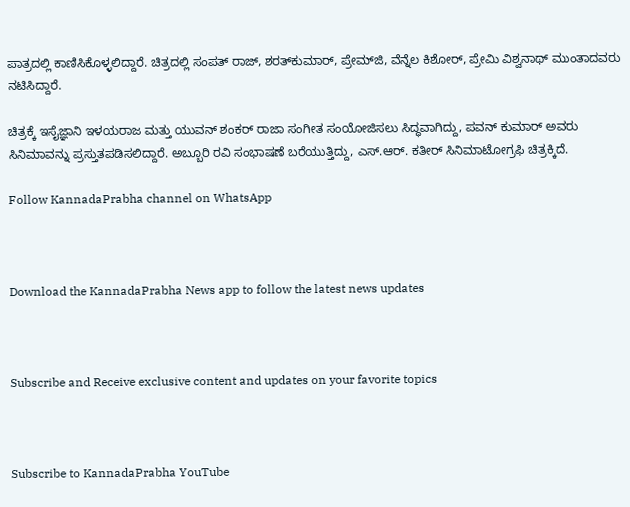ಪಾತ್ರದಲ್ಲಿ ಕಾಣಿಸಿಕೊಳ್ಳಲಿದ್ದಾರೆ. ಚಿತ್ರದಲ್ಲಿ ಸಂಪತ್ ರಾಜ್, ಶರತ್‌ಕುಮಾರ್, ಪ್ರೇಮ್‌ಜಿ, ವೆನ್ನೆಲ ಕಿಶೋರ್, ಪ್ರೇಮಿ ವಿಶ್ವನಾಥ್ ಮುಂತಾದವರು ನಟಿಸಿದ್ದಾರೆ.

ಚಿತ್ರಕ್ಕೆ ಇಸೈಜ್ಞಾನಿ ಇಳಯರಾಜ ಮತ್ತು ಯುವನ್ ಶಂಕರ್ ರಾಜಾ ಸಂಗೀತ ಸಂಯೋಜಿಸಲು ಸಿದ್ಧವಾಗಿದ್ದು, ಪವನ್ ಕುಮಾರ್ ಅವರು ಸಿನಿಮಾವನ್ನು ಪ್ರಸ್ತುತಪಡಿಸಲಿದ್ದಾರೆ. ಅಬ್ಬೂರಿ ರವಿ ಸಂಭಾಷಣೆ ಬರೆಯುತ್ತಿದ್ದು, ಎಸ್.ಆರ್. ಕತೀರ್ ಸಿನಿಮಾಟೋಗ್ರಫಿ ಚಿತ್ರಕ್ಕಿದೆ.

Follow KannadaPrabha channel on WhatsApp



Download the KannadaPrabha News app to follow the latest news updates



Subscribe and Receive exclusive content and updates on your favorite topics



Subscribe to KannadaPrabha YouTube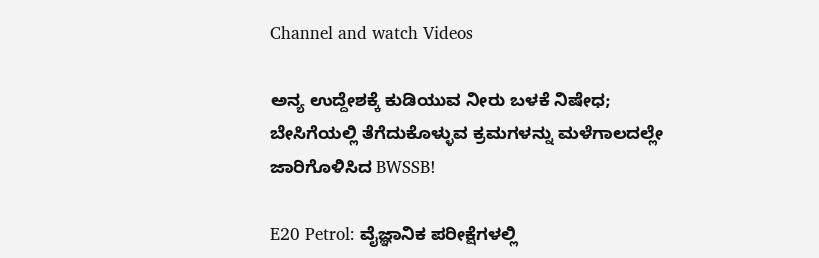Channel and watch Videos

ಅನ್ಯ ಉದ್ದೇಶಕ್ಕೆ ಕುಡಿಯುವ ನೀರು ಬಳಕೆ ನಿಷೇಧ; ಬೇಸಿಗೆಯಲ್ಲಿ ತೆಗೆದುಕೊಳ್ಳುವ ಕ್ರಮಗಳನ್ನು ಮಳೆಗಾಲದಲ್ಲೇ ಜಾರಿಗೊಳಿಸಿದ BWSSB!

E20 Petrol: ವೈಜ್ಞಾನಿಕ ಪರೀಕ್ಷೆಗಳಲ್ಲಿ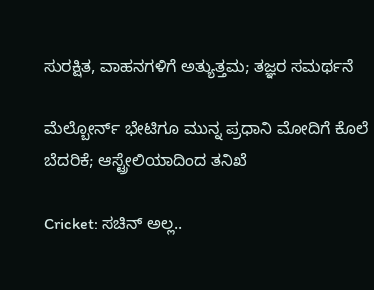ಸುರಕ್ಷಿತ, ವಾಹನಗಳಿಗೆ ಅತ್ಯುತ್ತಮ; ತಜ್ಞರ ಸಮರ್ಥನೆ

ಮೆಲ್ಬೋರ್ನ್ ಭೇಟಿಗೂ ಮುನ್ನ ಪ್ರಧಾನಿ ಮೋದಿಗೆ ಕೊಲೆ ಬೆದರಿಕೆ; ಆಸ್ಟ್ರೇಲಿಯಾದಿಂದ ತನಿಖೆ

Cricket: ಸಚಿನ್ ಅಲ್ಲ..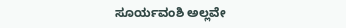ಸೂರ್ಯವಂಶಿ ಅಲ್ಲವೇ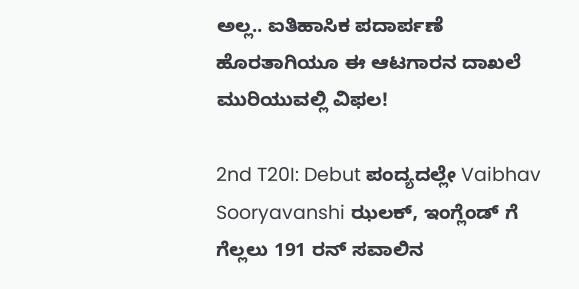ಅಲ್ಲ.. ಐತಿಹಾಸಿಕ ಪದಾರ್ಪಣೆ ಹೊರತಾಗಿಯೂ ಈ ಆಟಗಾರನ ದಾಖಲೆ ಮುರಿಯುವಲ್ಲಿ ವಿಫಲ!

2nd T20I: Debut ಪಂದ್ಯದಲ್ಲೇ Vaibhav Sooryavanshi ಝಲಕ್, ಇಂಗ್ಲೆಂಡ್ ಗೆ ಗೆಲ್ಲಲು 191 ರನ್ ಸವಾಲಿನ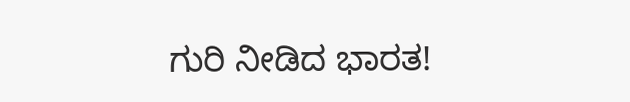ಗುರಿ ನೀಡಿದ ಭಾರತ!